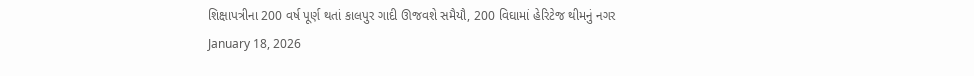શિક્ષાપત્રીના 200 વર્ષ પૂર્ણ થતાં કાલપુર ગાદી ઊજવશે સમૈયૌ, 200 વિઘામાં હેરિટેજ થીમનું નગર
January 18, 2026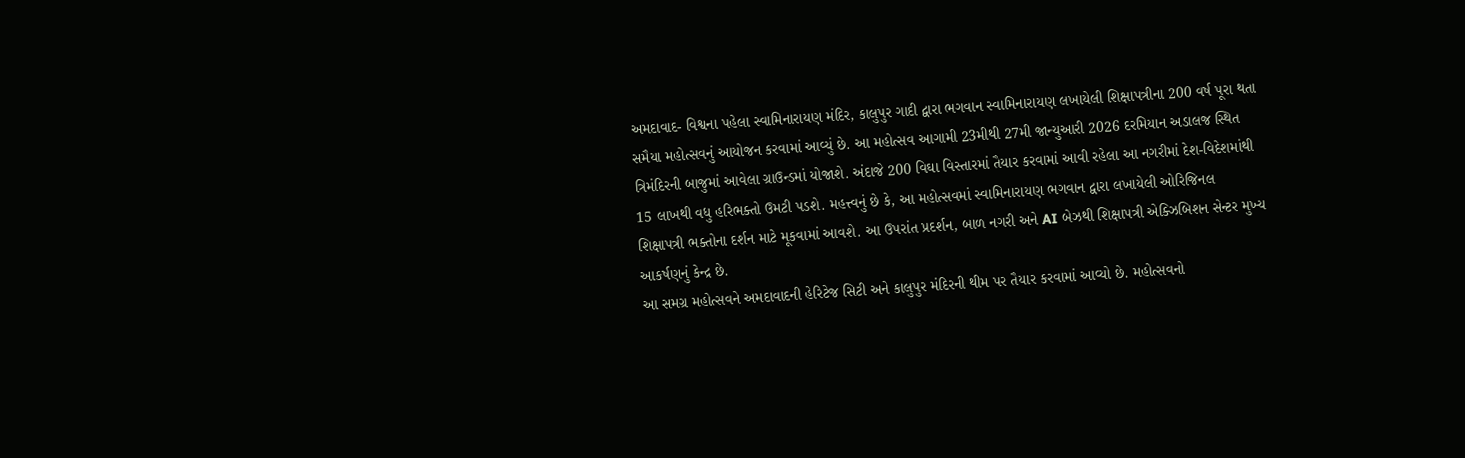અમદાવાદ- વિશ્વના પહેલા સ્વામિનારાયણ મંદિર, કાલુપુર ગાદી દ્વારા ભગવાન સ્વામિનારાયણ લખાયેલી શિક્ષાપત્રીના 200 વર્ષ પૂરા થતા સમૈયા મહોત્સવનું આયોજન કરવામાં આવ્યું છે. આ મહોત્સવ આગામી 23મીથી 27મી જાન્યુઆરી 2026 દરમિયાન અડાલજ સ્થિત ત્રિમંદિરની બાજુમાં આવેલા ગ્રાઉન્ડમાં યોજાશે. અંદાજે 200 વિઘા વિસ્તારમાં તૈયાર કરવામાં આવી રહેલા આ નગરીમાં દેશ-વિદેશમાંથી 15 લાખથી વધુ હરિભક્તો ઉમટી પડશે. મહત્ત્વનું છે કે, આ મહોત્સવમાં સ્વામિનારાયણ ભગવાન દ્વારા લખાયેલી ઓરિજિનલ શિક્ષાપત્રી ભક્તોના દર્શન માટે મૂકવામાં આવશે. આ ઉપરાંત પ્રદર્શન, બાળ નગરી અને AI બેઝથી શિક્ષાપત્રી એક્ઝિબિશન સેન્ટર મુખ્ય આકર્ષણનું કેન્દ્ર છે.
આ સમગ્ર મહોત્સવને અમદાવાદની હેરિટેજ સિટી અને કાલુપુર મંદિરની થીમ પર તૈયાર કરવામાં આવ્યો છે. મહોત્સવનો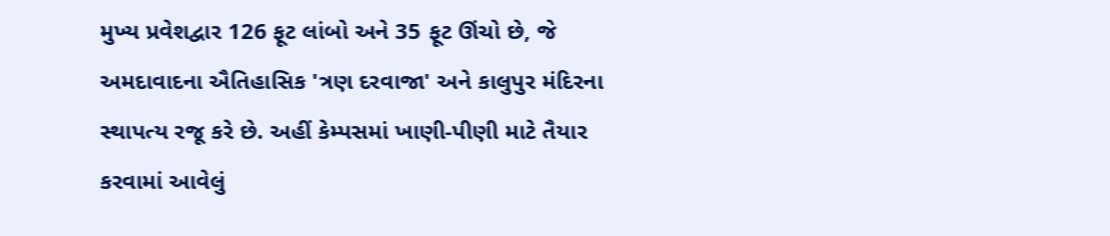મુખ્ય પ્રવેશદ્વાર 126 ફૂટ લાંબો અને 35 ફૂટ ઊંચો છે, જે અમદાવાદના ઐતિહાસિક 'ત્રણ દરવાજા' અને કાલુપુર મંદિરના સ્થાપત્ય રજૂ કરે છે. અહીં કેમ્પસમાં ખાણી-પીણી માટે તૈયાર કરવામાં આવેલું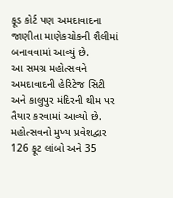ફૂડ કોર્ટ પણ અમદાવાદના જાણીતા માણેકચોકની શૈલીમાં બનાવવામાં આવ્યું છે.
આ સમગ્ર મહોત્સવને અમદાવાદની હેરિટેજ સિટી અને કાલુપુર મંદિરની થીમ પર તૈયાર કરવામાં આવ્યો છે. મહોત્સવનો મુખ્ય પ્રવેશદ્વાર 126 ફૂટ લાંબો અને 35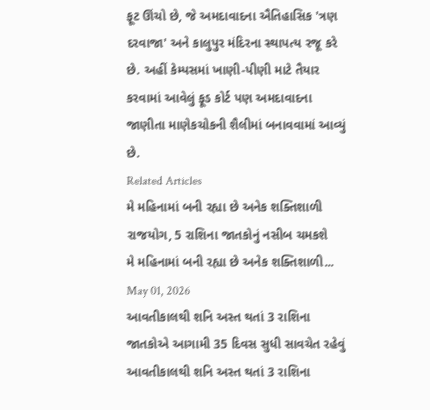ફૂટ ઊંચો છે, જે અમદાવાદના ઐતિહાસિક 'ત્રણ દરવાજા' અને કાલુપુર મંદિરના સ્થાપત્ય રજૂ કરે છે. અહીં કેમ્પસમાં ખાણી-પીણી માટે તૈયાર કરવામાં આવેલું ફૂડ કોર્ટ પણ અમદાવાદના જાણીતા માણેકચોકની શૈલીમાં બનાવવામાં આવ્યું છે.
Related Articles
મે મહિનામાં બની રહ્યા છે અનેક શક્તિશાળી રાજયોગ, 5 રાશિના જાતકોનું નસીબ ચમકશે
મે મહિનામાં બની રહ્યા છે અનેક શક્તિશાળી...
May 01, 2026
આવતીકાલથી શનિ અસ્ત થતાં 3 રાશિના જાતકોએ આગામી 35 દિવસ સુધી સાવચેત રહેવું
આવતીકાલથી શનિ અસ્ત થતાં 3 રાશિના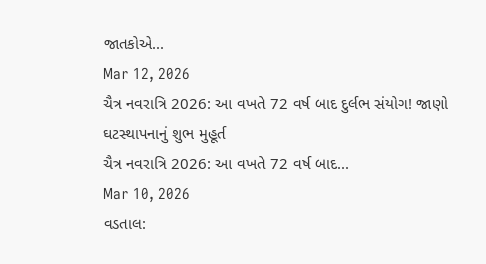જાતકોએ...
Mar 12, 2026
ચૈત્ર નવરાત્રિ 2026: આ વખતે 72 વર્ષ બાદ દુર્લભ સંયોગ! જાણો ઘટસ્થાપનાનું શુભ મુહૂર્ત
ચૈત્ર નવરાત્રિ 2026: આ વખતે 72 વર્ષ બાદ...
Mar 10, 2026
વડતાલ: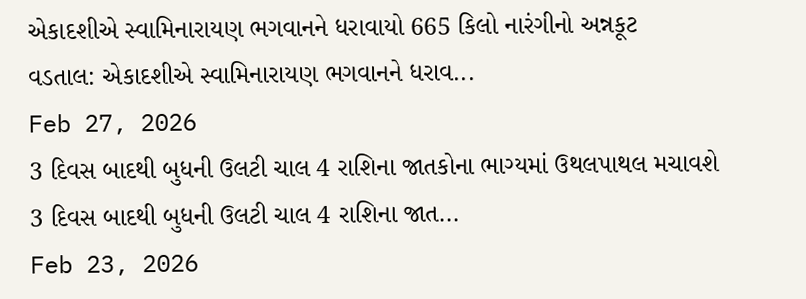એકાદશીએ સ્વામિનારાયણ ભગવાનને ધરાવાયો 665 કિલો નારંગીનો અન્નકૂટ
વડતાલ: એકાદશીએ સ્વામિનારાયણ ભગવાનને ધરાવ...
Feb 27, 2026
3 દિવસ બાદથી બુધની ઉલટી ચાલ 4 રાશિના જાતકોના ભાગ્યમાં ઉથલપાથલ મચાવશે
3 દિવસ બાદથી બુધની ઉલટી ચાલ 4 રાશિના જાત...
Feb 23, 2026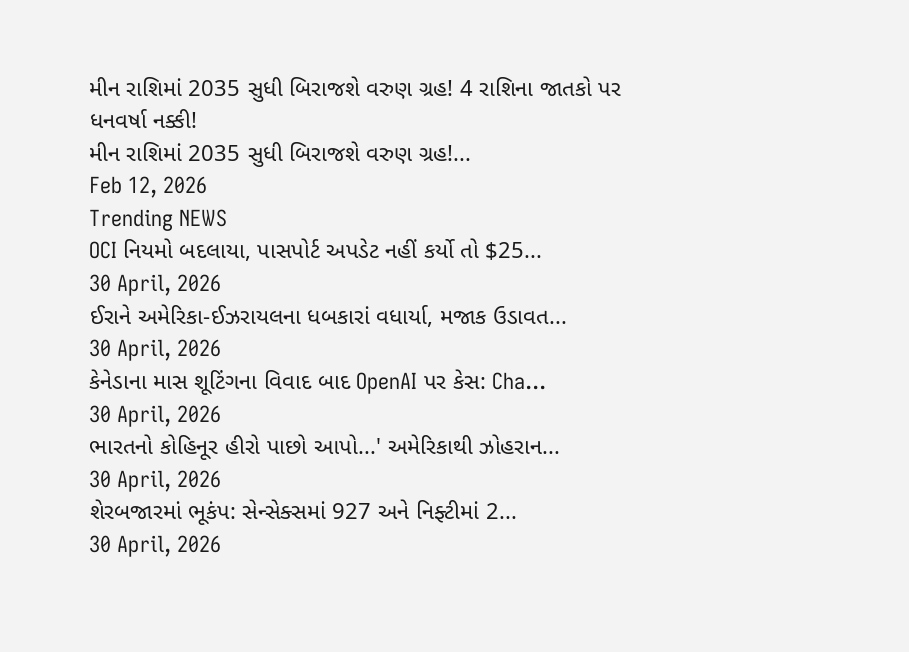મીન રાશિમાં 2035 સુધી બિરાજશે વરુણ ગ્રહ! 4 રાશિના જાતકો પર ધનવર્ષા નક્કી!
મીન રાશિમાં 2035 સુધી બિરાજશે વરુણ ગ્રહ!...
Feb 12, 2026
Trending NEWS
OCI નિયમો બદલાયા, પાસપોર્ટ અપડેટ નહીં કર્યો તો $25...
30 April, 2026
ઈરાને અમેરિકા-ઈઝરાયલના ધબકારાં વધાર્યા, મજાક ઉડાવત...
30 April, 2026
કેનેડાના માસ શૂટિંગના વિવાદ બાદ OpenAI પર કેસ: Cha...
30 April, 2026
ભારતનો કોહિનૂર હીરો પાછો આપો...' અમેરિકાથી ઝોહરાન...
30 April, 2026
શેરબજારમાં ભૂકંપ: સેન્સેક્સમાં 927 અને નિફ્ટીમાં 2...
30 April, 2026